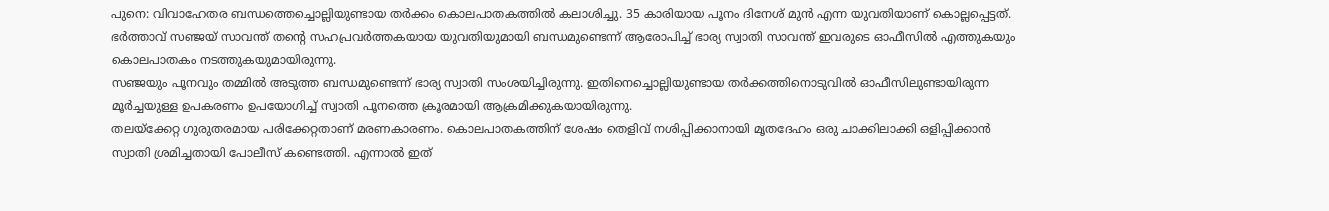പുനെ: വിവാഹേതര ബന്ധത്തെച്ചൊല്ലിയുണ്ടായ തർക്കം കൊലപാതകത്തിൽ കലാശിച്ചു. 35 കാരിയായ പൂനം ദിനേശ് മുൻ എന്ന യുവതിയാണ് കൊല്ലപ്പെട്ടത്. ഭർത്താവ് സഞ്ജയ് സാവന്ത് തന്റെ സഹപ്രവർത്തകയായ യുവതിയുമായി ബന്ധമുണ്ടെന്ന് ആരോപിച്ച് ഭാര്യ സ്വാതി സാവന്ത് ഇവരുടെ ഓഫീസിൽ എത്തുകയും കൊലപാതകം നടത്തുകയുമായിരുന്നു.
സഞ്ജയും പൂനവും തമ്മിൽ അടുത്ത ബന്ധമുണ്ടെന്ന് ഭാര്യ സ്വാതി സംശയിച്ചിരുന്നു. ഇതിനെച്ചൊല്ലിയുണ്ടായ തർക്കത്തിനൊടുവിൽ ഓഫീസിലുണ്ടായിരുന്ന മൂർച്ചയുള്ള ഉപകരണം ഉപയോഗിച്ച് സ്വാതി പൂനത്തെ ക്രൂരമായി ആക്രമിക്കുകയായിരുന്നു.
തലയ്ക്കേറ്റ ഗുരുതരമായ പരിക്കേറ്റതാണ് മരണകാരണം. കൊലപാതകത്തിന് ശേഷം തെളിവ് നശിപ്പിക്കാനായി മൃതദേഹം ഒരു ചാക്കിലാക്കി ഒളിപ്പിക്കാൻ സ്വാതി ശ്രമിച്ചതായി പോലീസ് കണ്ടെത്തി. എന്നാൽ ഇത്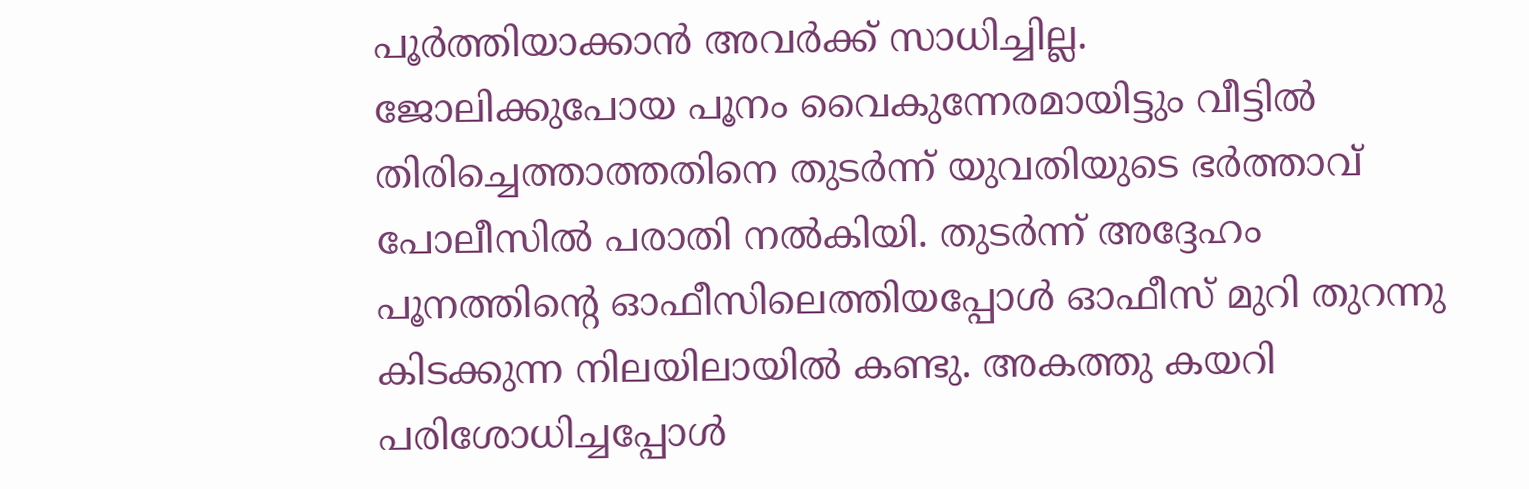പൂർത്തിയാക്കാൻ അവർക്ക് സാധിച്ചില്ല.
ജോലിക്കുപോയ പൂനം വൈകുന്നേരമായിട്ടും വീട്ടിൽ തിരിച്ചെത്താത്തതിനെ തുടർന്ന് യുവതിയുടെ ഭർത്താവ് പോലീസിൽ പരാതി നൽകിയി. തുടർന്ന് അദ്ദേഹം പൂനത്തിന്റെ ഓഫീസിലെത്തിയപ്പോൾ ഓഫീസ് മുറി തുറന്നു കിടക്കുന്ന നിലയിലായിൽ കണ്ടു. അകത്തു കയറി പരിശോധിച്ചപ്പോൾ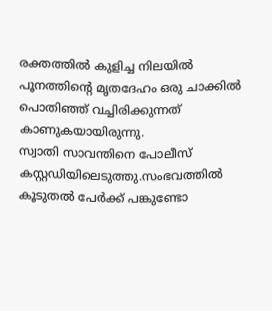രക്തത്തിൽ കുളിച്ച നിലയിൽ പൂനത്തിന്റെ മൃതദേഹം ഒരു ചാക്കിൽ പൊതിഞ്ഞ് വച്ചിരിക്കുന്നത് കാണുകയായിരുന്നു.
സ്വാതി സാവന്തിനെ പോലീസ് കസ്റ്റഡിയിലെടുത്തു.സംഭവത്തിൽ കൂടുതൽ പേർക്ക് പങ്കുണ്ടോ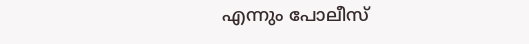എന്നും പോലീസ്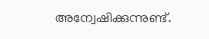അന്വേഷിക്കുന്നുണ്ട്.